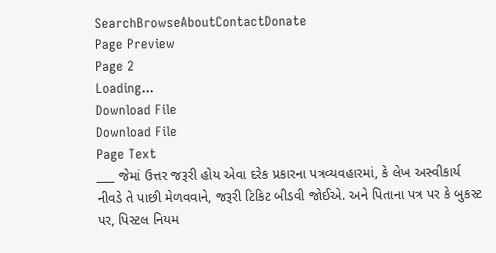SearchBrowseAboutContactDonate
Page Preview
Page 2
Loading...
Download File
Download File
Page Text
___ જેમાં ઉત્તર જરૂરી હોય એવા દરેક પ્રકારના પત્રવ્યવહારમાં, કે લેખ અસ્વીકાર્ય નીવડે તે પાછી મેળવવાને, જરૂરી ટિકિટ બીડવી જોઈએ. અને પિતાના પત્ર પર કે બુકસ્ટ પર, પિસ્ટલ નિયમ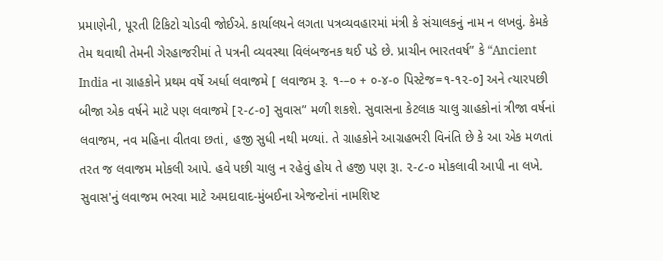પ્રમાણેની, પૂરતી ટિકિટો ચોડવી જોઈએ. કાર્યાલયને લગતા પત્રવ્યવહારમાં મંત્રી કે સંચાલકનું નામ ન લખવું. કેમકે તેમ થવાથી તેમની ગેરહાજરીમાં તે પત્રની વ્યવસ્થા વિલંબજનક થઈ પડે છે. પ્રાચીન ભારતવર્ષ” કે “Ancient India ના ગ્રાહકોને પ્રથમ વર્ષે અર્ધા લવાજમે [ લવાજમ રૂ. ૧-–૦ + ૦-૪-૦ પિસ્ટેજ=૧-૧૨-૦] અને ત્યારપછી બીજા એક વર્ષને માટે પણ લવાજમે [૨-૮-૦] સુવાસ” મળી શકશે. સુવાસના કેટલાક ચાલુ ગ્રાહકોનાં ત્રીજા વર્ષનાં લવાજમ, નવ મહિના વીતવા છતાં, હજી સુધી નથી મળ્યાં. તે ગ્રાહકોને આગ્રહભરી વિનંતિ છે કે આ એક મળતાં તરત જ લવાજમ મોકલી આપે. હવે પછી ચાલુ ન રહેવું હોય તે હજી પણ રૂા. ૨-૮-૦ મોકલાવી આપી ના લખે. સુવાસ'નું લવાજમ ભરવા માટે અમદાવાદ-મુંબઈના એજન્ટોનાં નામશિષ્ટ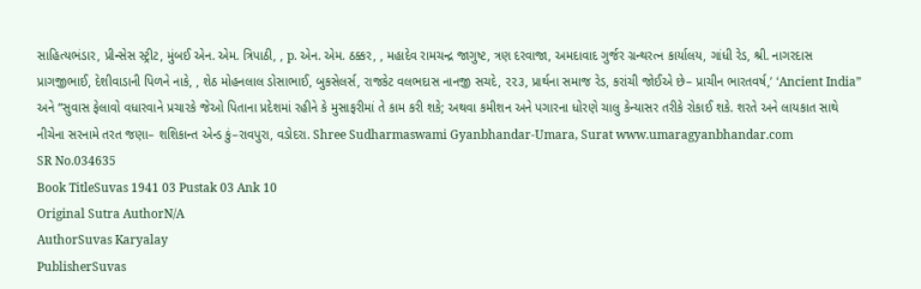સાહિત્યભંડાર, પ્રીન્સેસ સ્ટ્રીટ, મુંબઈ એન. એમ. ત્રિપાઠી, , p. એન. એમ. ઠક્કર, , મહાદેવ રામચન્દ્ર જાગુષ્ટ, ત્રણ દરવાજા, અમદાવાદ ગુર્જર ગ્રન્થરત્ન કાર્યાલય, ગાંધી રેડ, શ્રી. નાગરદાસ પ્રાગજીભાઈ, દેશીવાડાની પિળને નાકે, , શેઠ મોહનલાલ ડોસાભાઈ, બુકસેલર્સ, રાજકેટ વલભદાસ નાનજી સચદે, ૨૨૩, પ્રાર્થના સમાજ રેડ, કરાંચી જોઈએ છે– પ્રાચીન ભારતવર્ષ,’ ‘Ancient India” અને “સુવાસ ફેલાવો વધારવાને પ્રચારકે જેઓ પિતાના પ્રદેશમાં રહીને કે મુસાફરીમાં તે કામ કરી શકે; અથવા કમીશન અને પગારના ધોરણે ચાલુ કેન્યાસર તરીકે રોકાઈ શકે. શરતે અને લાયકાત સાથે નીચેના સરનામે તરત જણા– શશિકાન્ત એન્ડ કું–રાવપુરા, વડોદરા. Shree Sudharmaswami Gyanbhandar-Umara, Surat www.umaragyanbhandar.com
SR No.034635
Book TitleSuvas 1941 03 Pustak 03 Ank 10
Original Sutra AuthorN/A
AuthorSuvas Karyalay
PublisherSuvas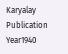Karyalay
Publication Year1940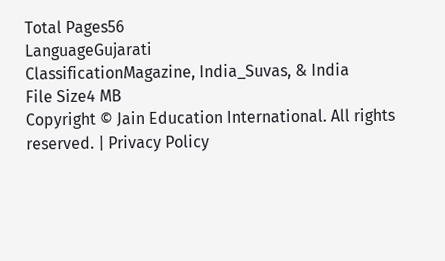Total Pages56
LanguageGujarati
ClassificationMagazine, India_Suvas, & India
File Size4 MB
Copyright © Jain Education International. All rights reserved. | Privacy Policy